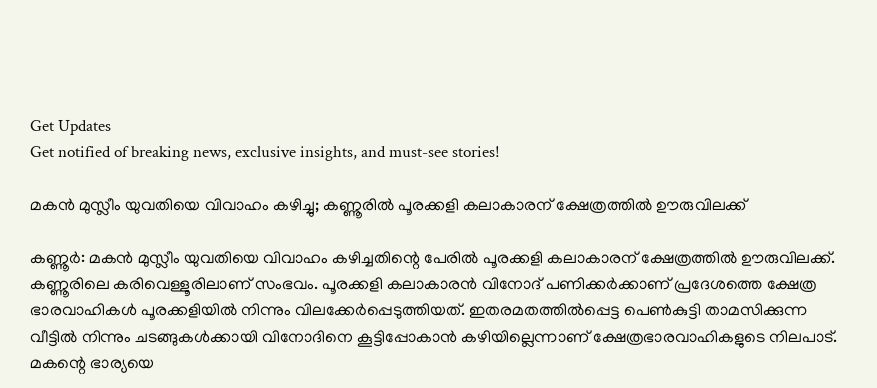Get Updates
Get notified of breaking news, exclusive insights, and must-see stories!

മകന്‍ മുസ്ലീം യുവതിയെ വിവാഹം കഴിച്ചു; കണ്ണൂരില്‍ പൂരക്കളി കലാകാരന് ക്ഷേത്രത്തില്‍ ഊരുവിലക്ക്

കണ്ണൂര്‍: മകന്‍ മുസ്ലീം യുവതിയെ വിവാഹം കഴിച്ചതിന്റെ പേരില്‍ പൂരക്കളി കലാകാരന് ക്ഷേത്രത്തില്‍ ഊരുവിലക്ക്. കണ്ണൂരിലെ കരിവെള്ളൂരിലാണ് സംഭവം. പൂരക്കളി കലാകാരന്‍ വിനോദ് പണിക്കര്‍ക്കാണ് പ്രദേശത്തെ ക്ഷേത്ര ഭാരവാഹികള്‍ പൂരക്കളിയില്‍ നിന്നും വിലക്കേര്‍പ്പെടുത്തിയത്. ഇതരമതത്തില്‍പ്പെട്ട പെണ്‍കുട്ടി താമസിക്കുന്ന വീട്ടില്‍ നിന്നും ചടങ്ങുകള്‍ക്കായി വിനോദിനെ കൂട്ടിപ്പോകാന്‍ കഴിയില്ലെന്നാണ് ക്ഷേത്രഭാരവാഹികളുടെ നിലപാട്. മകന്റെ ഭാര്യയെ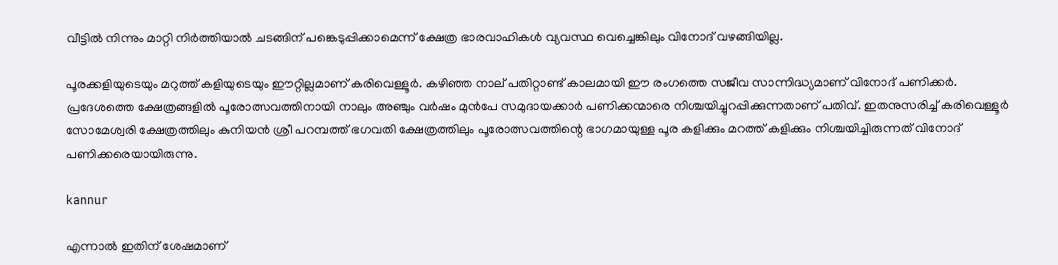വീട്ടില്‍ നിന്നും മാറ്റി നിര്‍ത്തിയാല്‍ ചടങ്ങിന് പങ്കെടുപ്പിക്കാമെന്ന് ക്ഷേത്ര ഭാരവാഹികള്‍ വ്യവസ്ഥ വെച്ചെങ്കിലും വിനോദ് വഴങ്ങിയില്ല.

പൂരക്കളിയുടെയും മറുത്ത് കളിയുടെയും ഈറ്റില്ലമാണ് കരിവെള്ളൂര്‍. കഴിഞ്ഞ നാല് പതിറ്റാണ്ട് കാലമായി ഈ രംഗത്തെ സജീവ സാന്നിദ്ധ്യമാണ് വിനോദ് പണിക്കര്‍. പ്രദേശത്തെ ക്ഷേത്രങ്ങളില്‍ പൂരോത്സവത്തിനായി നാലും അഞ്ചും വര്‍ഷം മുന്‍പേ സമുദായക്കാര്‍ പണിക്കന്മാരെ നിശ്ചയിച്ചുറപ്പിക്കുന്നതാണ് പതിവ്. ഇതനുസരിച്ച് കരിവെള്ളൂര്‍ സോമേശ്വരി ക്ഷേത്രത്തിലും കുനിയന്‍ ശ്രീ പറമ്പത്ത് ഭഗവതി ക്ഷേത്രത്തിലും പൂരോത്സവത്തിന്റെ ഭാഗമായുള്ള പൂര കളിക്കും മറത്ത് കളിക്കും നിശ്ചയിച്ചിരുന്നത് വിനോദ് പണിക്കരെയായിരുന്നു.

kannur

എന്നാല്‍ ഇതിന് ശേഷമാണ്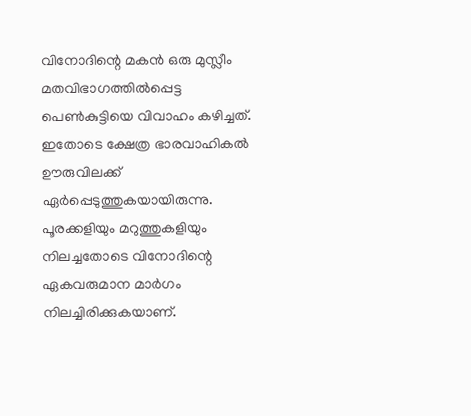വിനോദിന്റെ മകന്‍ ഒരു മുസ്ലീം മതവിഭാഗത്തില്‍പ്പെട്ട പെണ്‍കുട്ടിയെ വിവാഹം കഴിച്ചത്. ഇതോടെ ക്ഷേത്ര ഭാരവാഹികല്‍ ഊരുവിലക്ക് ഏര്‍പ്പെടുത്തുകയായിരുന്നു. പൂരക്കളിയും മറുത്തുകളിയും നിലച്ചതോടെ വിനോദിന്റെ ഏകവരുമാന മാര്‍ഗം നിലച്ചിരിക്കുകയാണ്.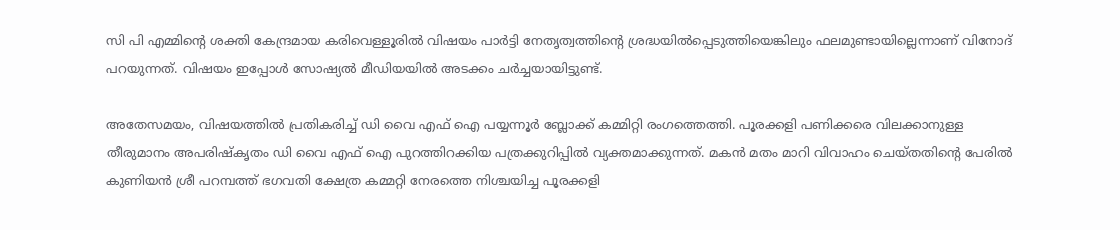സി പി എമ്മിന്റെ ശക്തി കേന്ദ്രമായ കരിവെള്ളൂരില്‍ വിഷയം പാര്‍ട്ടി നേതൃത്വത്തിന്റെ ശ്രദ്ധയില്‍പ്പെടുത്തിയെങ്കിലും ഫലമുണ്ടായില്ലെന്നാണ് വിനോദ് പറയുന്നത്. വിഷയം ഇപ്പോള്‍ സോഷ്യല്‍ മീഡിയയില്‍ അടക്കം ചര്‍ച്ചയായിട്ടുണ്ട്.

അതേസമയം, വിഷയത്തില്‍ പ്രതികരിച്ച് ഡി വൈ എഫ് ഐ പയ്യന്നൂര്‍ ബ്ലോക്ക് കമ്മിറ്റി രംഗത്തെത്തി. പൂരക്കളി പണിക്കരെ വിലക്കാനുള്ള
തീരുമാനം അപരിഷ്‌കൃതം ഡി വൈ എഫ് ഐ പുറത്തിറക്കിയ പത്രക്കുറിപ്പില്‍ വ്യക്തമാക്കുന്നത്. മകന്‍ മതം മാറി വിവാഹം ചെയ്തതിന്റെ പേരില്‍ കുണിയന്‍ ശ്രീ പറമ്പത്ത് ഭഗവതി ക്ഷേത്ര കമ്മറ്റി നേരത്തെ നിശ്ചയിച്ച പൂരക്കളി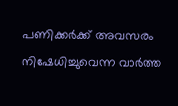പണിക്കര്‍ക്ക് അവസരം നിഷേധിച്ചുവെന്ന വാര്‍ത്ത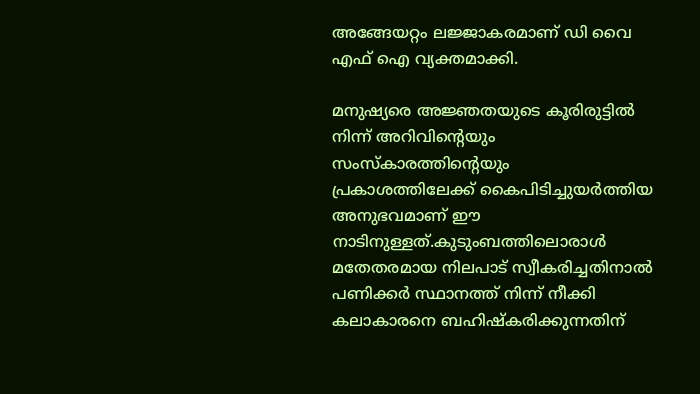അങ്ങേയറ്റം ലജ്ജാകരമാണ് ഡി വൈ എഫ് ഐ വ്യക്തമാക്കി.

മനുഷ്യരെ അജ്ഞതയുടെ കൂരിരുട്ടില്‍ നിന്ന് അറിവിന്റെയും സംസ്‌കാരത്തിന്റെയും പ്രകാശത്തിലേക്ക് കൈപിടിച്ചുയര്‍ത്തിയ അനുഭവമാണ് ഈ നാടിനുള്ളത്.കുടുംബത്തിലൊരാള്‍ മതേതരമായ നിലപാട് സ്വീകരിച്ചതിനാല്‍ പണിക്കര്‍ സ്ഥാനത്ത് നിന്ന് നീക്കി കലാകാരനെ ബഹിഷ്‌കരിക്കുന്നതിന്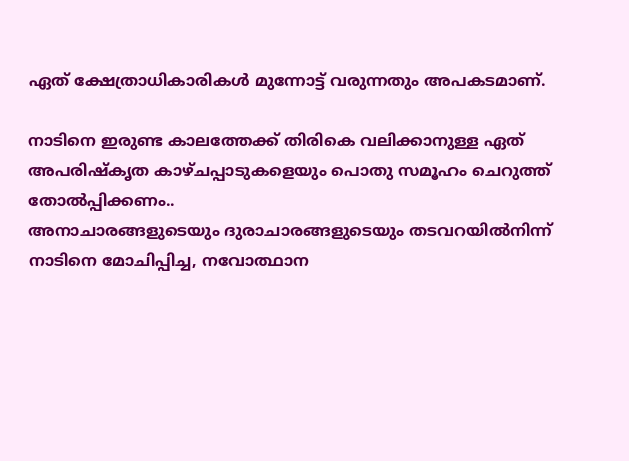ഏത് ക്ഷേത്രാധികാരികള്‍ മുന്നോട്ട് വരുന്നതും അപകടമാണ്.

നാടിനെ ഇരുണ്ട കാലത്തേക്ക് തിരികെ വലിക്കാനുള്ള ഏത് അപരിഷ്‌കൃത കാഴ്ചപ്പാടുകളെയും പൊതു സമൂഹം ചെറുത്ത് തോല്‍പ്പിക്കണം..
അനാചാരങ്ങളുടെയും ദുരാചാരങ്ങളുടെയും തടവറയില്‍നിന്ന് നാടിനെ മോചിപ്പിച്ച, നവോത്ഥാന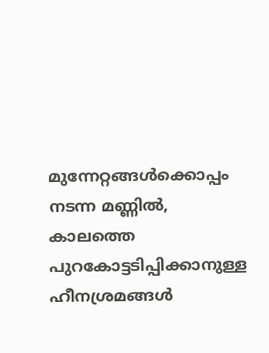മുന്നേറ്റങ്ങള്‍ക്കൊപ്പം നടന്ന മണ്ണില്‍, കാലത്തെ പുറകോട്ടടിപ്പിക്കാനുള്ള ഹീനശ്രമങ്ങള്‍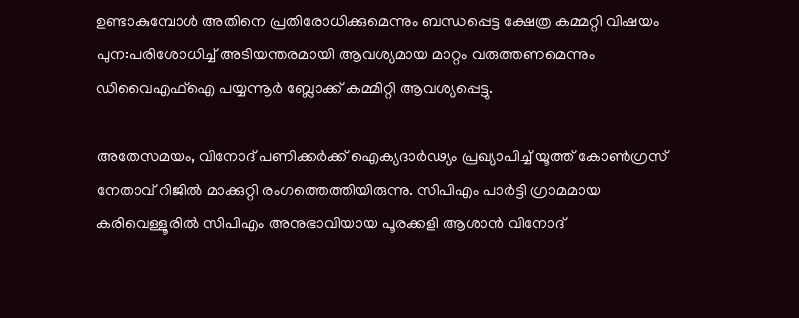ഉണ്ടാകുമ്പോള്‍ അതിനെ പ്രതിരോധിക്കുമെന്നും ബന്ധപ്പെട്ട ക്ഷേത്ര കമ്മറ്റി വിഷയം പുന:പരിശോധിച്ച് അടിയന്തരമായി ആവശ്യമായ മാറ്റം വരുത്തണമെന്നും ഡിവൈഎഫ്‌ഐ പയ്യന്നൂര്‍ ബ്ലോക്ക് കമ്മിറ്റി ആവശ്യപ്പെട്ടു.

അതേസമയം, വിനോദ് പണിക്കർക്ക് ഐക്യദാർഢ്യം പ്രഖ്യാപിച്ച് യൂത്ത് കോൺഗ്രസ് നേതാവ് റിജിൽ മാക്കുറ്റി രംഗത്തെത്തിയിരുന്നു. സിപിഎം പാർട്ടി ഗ്രാമമായ കരിവെള്ളൂരിൽ സിപിഎം അനുഭാവിയായ പൂരക്കളി ആശാൻ വിനോദ്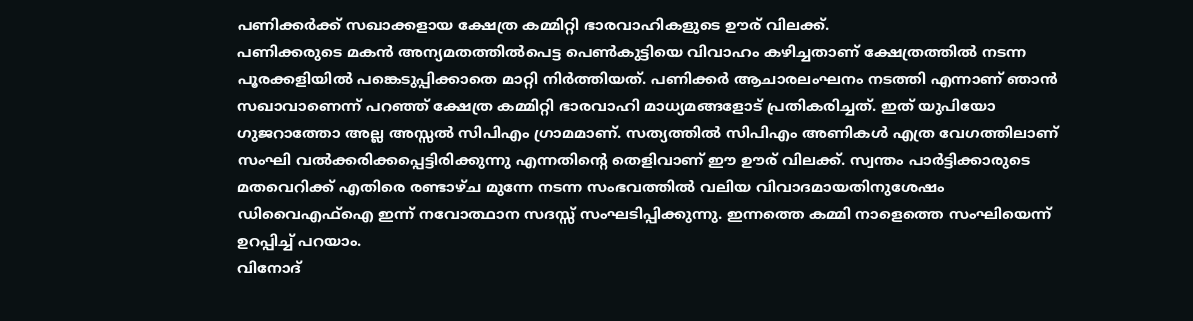പണിക്കർക്ക് സഖാക്കളായ ക്ഷേത്ര കമ്മിറ്റി ഭാരവാഹികളുടെ ഊര് വിലക്ക്.
പണിക്കരുടെ മകൻ അന്യമതത്തിൽപെട്ട പെൺകുട്ടിയെ വിവാഹം കഴിച്ചതാണ് ക്ഷേത്രത്തിൽ നടന്ന പൂരക്കളിയിൽ പങ്കെടുപ്പിക്കാതെ മാറ്റി നിർത്തിയത്. പണിക്കർ ആചാരലംഘനം നടത്തി എന്നാണ് ഞാൻ സഖാവാണെന്ന് പറഞ്ഞ് ക്ഷേത്ര കമ്മിറ്റി ഭാരവാഹി മാധ്യമങ്ങളോട് പ്രതികരിച്ചത്. ഇത് യുപിയോ ഗുജറാത്തോ അല്ല അസ്സൽ സിപിഎം ഗ്രാമമാണ്. സത്യത്തിൽ സിപിഎം അണികൾ എത്ര വേഗത്തിലാണ് സംഘി വൽക്കരിക്കപ്പെട്ടിരിക്കുന്നു എന്നതിൻ്റെ തെളിവാണ് ഈ ഊര് വിലക്ക്. സ്വന്തം പാർട്ടിക്കാരുടെ മതവെറിക്ക് എതിരെ രണ്ടാഴ്ച മുന്നേ നടന്ന സംഭവത്തിൽ വലിയ വിവാദമായതിനുശേഷം ഡിവൈഎഫ്ഐ ഇന്ന് നവോത്ഥാന സദസ്സ് സംഘടിപ്പിക്കുന്നു. ഇന്നത്തെ കമ്മി നാളെത്തെ സംഘിയെന്ന് ഉറപ്പിച്ച് പറയാം.
വിനോദ്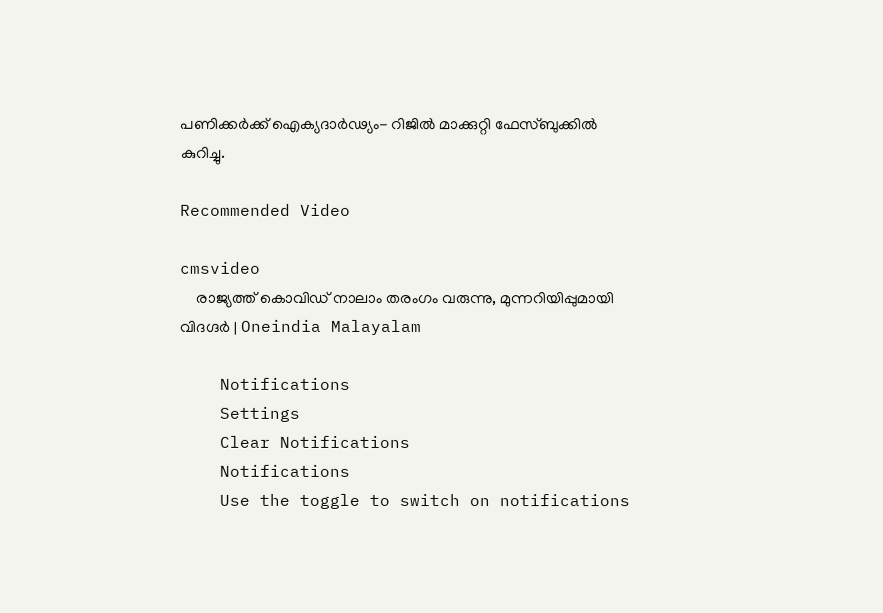പണിക്കർക്ക് ഐക്യദാർഢ്യം- റിജിൽ മാക്കുറ്റി ഫേസ്ബുക്കിൽ കുറിച്ചു.

Recommended Video

cmsvideo
    രാജ്യത്ത് കൊവിഡ് നാലാം തരംഗം വരുന്നു, മുന്നറിയിപ്പുമായി വിദഗ്ദര്‍ | Oneindia Malayalam

    Notifications
    Settings
    Clear Notifications
    Notifications
    Use the toggle to switch on notifications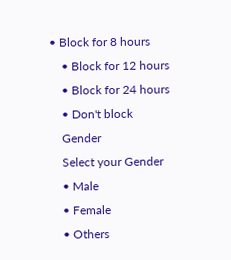• Block for 8 hours
    • Block for 12 hours
    • Block for 24 hours
    • Don't block
    Gender
    Select your Gender
    • Male
    • Female
    • Others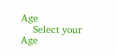Age
    Select your Age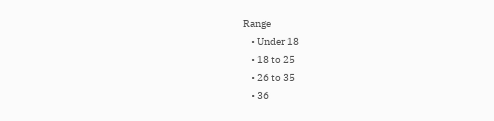Range
    • Under 18
    • 18 to 25
    • 26 to 35
    • 36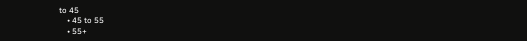to 45
    • 45 to 55
    • 55+